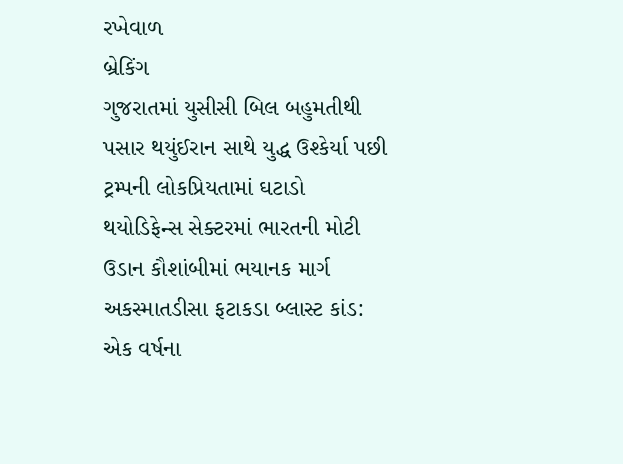રખેવાળ
બ્રેકિંગ
ગુજરાતમાં યુસીસી બિલ બહુમતીથી પસાર થયુંઈરાન સાથે યુદ્ધ ઉશ્કેર્યા પછી ટ્રમ્પની લોકપ્રિયતામાં ઘટાડો થયોડિફેન્સ સેક્ટરમાં ભારતની મોટી ઉડાન કૌશાંબીમાં ભયાનક માર્ગ અકસ્માતડીસા ફટાકડા બ્લાસ્ટ કાંડ: એક વર્ષના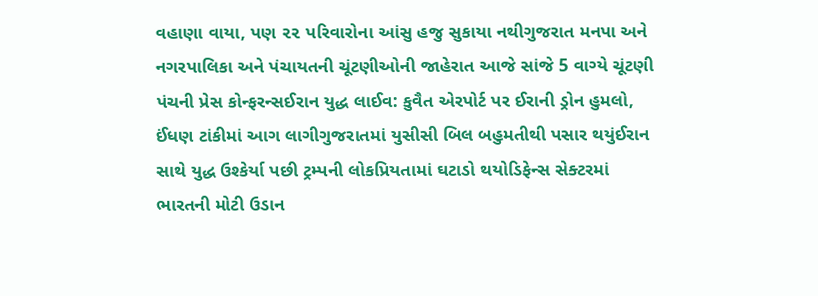વહાણા વાયા, પણ ૨૨ પરિવારોના આંસુ હજુ સુકાયા નથીગુજરાત મનપા અને નગરપાલિકા અને પંચાયતની ચૂંટણીઓની જાહેરાત આજે સાંજે 5 વાગ્યે ચૂંટણી પંચની પ્રેસ કોન્ફરન્સઈરાન યુદ્ધ લાઈવ: કુવૈત એરપોર્ટ પર ઈરાની ડ્રોન હુમલો, ઈંધણ ટાંકીમાં આગ લાગીગુજરાતમાં યુસીસી બિલ બહુમતીથી પસાર થયુંઈરાન સાથે યુદ્ધ ઉશ્કેર્યા પછી ટ્રમ્પની લોકપ્રિયતામાં ઘટાડો થયોડિફેન્સ સેક્ટરમાં ભારતની મોટી ઉડાન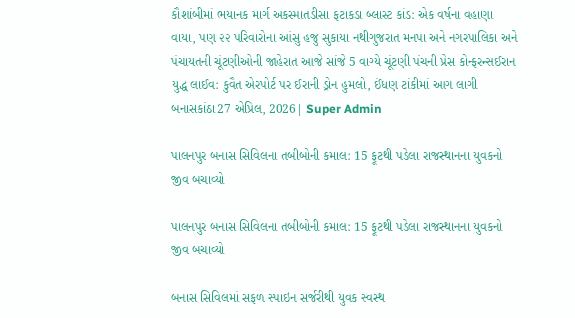કૌશાંબીમાં ભયાનક માર્ગ અકસ્માતડીસા ફટાકડા બ્લાસ્ટ કાંડ: એક વર્ષના વહાણા વાયા, પણ ૨૨ પરિવારોના આંસુ હજુ સુકાયા નથીગુજરાત મનપા અને નગરપાલિકા અને પંચાયતની ચૂંટણીઓની જાહેરાત આજે સાંજે 5 વાગ્યે ચૂંટણી પંચની પ્રેસ કોન્ફરન્સઈરાન યુદ્ધ લાઈવ: કુવૈત એરપોર્ટ પર ઈરાની ડ્રોન હુમલો, ઈંધણ ટાંકીમાં આગ લાગી
બનાસકાંઠા27 એપ્રિલ, 2026| Super Admin

પાલનપુર બનાસ સિવિલના તબીબોની કમાલ: 15 ફૂટથી પડેલા રાજસ્થાનના યુવકનો જીવ બચાવ્યો

પાલનપુર બનાસ સિવિલના તબીબોની કમાલ: 15 ફૂટથી પડેલા રાજસ્થાનના યુવકનો જીવ બચાવ્યો

બનાસ સિવિલમાં સફળ સ્પાઇન સર્જરીથી યુવક સ્વસ્થ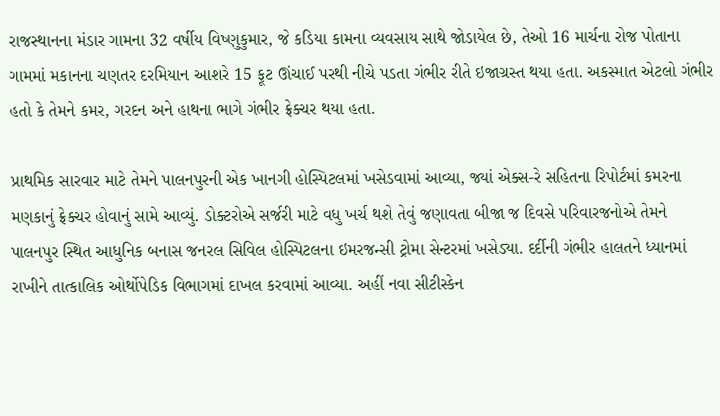રાજસ્થાનના મંડાર ગામના 32 વર્ષીય વિષ્ણુકુમાર, જે કડિયા કામના વ્યવસાય સાથે જોડાયેલ છે, તેઓ 16 માર્ચના રોજ પોતાના ગામમાં મકાનના ચણતર દરમિયાન આશરે 15 ફૂટ ઊંચાઈ પરથી નીચે પડતા ગંભીર રીતે ઇજાગ્રસ્ત થયા હતા. અકસ્માત એટલો ગંભીર હતો કે તેમને કમર, ગરદન અને હાથના ભાગે ગંભીર ફ્રેક્ચર થયા હતા.

પ્રાથમિક સારવાર માટે તેમને પાલનપુરની એક ખાનગી હોસ્પિટલમાં ખસેડવામાં આવ્યા, જ્યાં એક્સ-રે સહિતના રિપોર્ટમાં કમરના મણકાનું ફ્રેક્ચર હોવાનું સામે આવ્યું. ડોક્ટરોએ સર્જરી માટે વધુ ખર્ચ થશે તેવું જણાવતા બીજા જ દિવસે પરિવારજનોએ તેમને પાલનપુર સ્થિત આધુનિક બનાસ જનરલ સિવિલ હોસ્પિટલના ઇમરજન્સી ટ્રોમા સેન્ટરમાં ખસેડ્યા. દર્દીની ગંભીર હાલતને ધ્યાનમાં રાખીને તાત્કાલિક ઓર્થોપેડિક વિભાગમાં દાખલ કરવામાં આવ્યા. અહીં નવા સીટીસ્કેન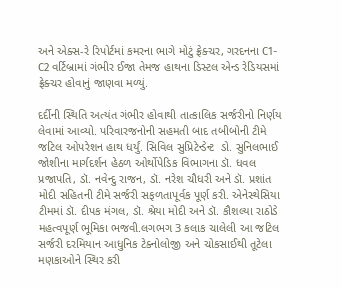અને એક્સ-રે રિપોર્ટમાં કમરના ભાગે મોટું ફ્રેક્ચર, ગરદનના C1-C2 વર્ટિબ્રામાં ગંભીર ઈજા તેમજ હાથના ડિસ્ટલ એન્ડ રેડિયસમાં ફ્રેક્ચર હોવાનું જાણવા મળ્યું.

દર્દીની સ્થિતિ અત્યંત ગંભીર હોવાથી તાત્કાલિક સર્જરીનો નિર્ણય લેવામાં આવ્યો. પરિવારજનોની સહમતી બાદ તબીબોની ટીમે જટિલ ઓપરેશન હાથ ધર્યું. સિવિલ સુપ્રિટેન્ડેન્ટ  ડો. સુનિલભાઈ જોશીના માર્ગદર્શન હેઠળ ઓર્થોપેડિક વિભાગના ડૉ. ધવલ પ્રજાપતિ, ડૉ. નવેન્‍દુ રાજન, ડૉ. નરેશ ચૌધરી અને ડૉ. પ્રશાંત મોદી સહિતની ટીમે સર્જરી સફળતાપૂર્વક પૂર્ણ કરી. એનેસ્થેસિયા ટીમમાં ડૉ. દીપક મંગલ, ડૉ. શ્રેયા મોદી અને ડૉ. કૌશલ્યા રાઠોડે મહત્વપૂર્ણ ભૂમિકા ભજવી.લગભગ 3 કલાક ચાલેલી આ જટિલ સર્જરી દરમિયાન આધુનિક ટેક્નોલોજી અને ચોકસાઈથી તૂટેલા મણકાઓને સ્થિર કરી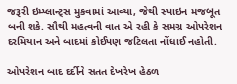જરૂરી ઇમ્પ્લાન્ટ્સ મુકવામાં આવ્યા, જેથી સ્પાઇન મજબૂત બની શકે. સૌથી મહત્વની વાત એ રહી કે સમગ્ર ઓપરેશન દરમિયાન અને બાદમાં કોઈપણ જટિલતા નોંધાઈ નહોતી.

ઓપરેશન બાદ દર્દીને સતત દેખરેખ હેઠળ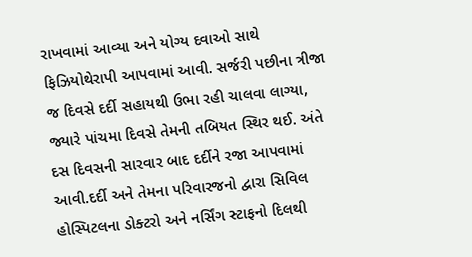રાખવામાં આવ્યા અને યોગ્ય દવાઓ સાથે ફિઝિયોથેરાપી આપવામાં આવી. સર્જરી પછીના ત્રીજા જ દિવસે દર્દી સહાયથી ઉભા રહી ચાલવા લાગ્યા, જ્યારે પાંચમા દિવસે તેમની તબિયત સ્થિર થઈ. અંતે દસ દિવસની સારવાર બાદ દર્દીને રજા આપવામાં આવી.દર્દી અને તેમના પરિવારજનો દ્વારા સિવિલ હોસ્પિટલના ડોક્ટરો અને નર્સિંગ સ્ટાફનો દિલથી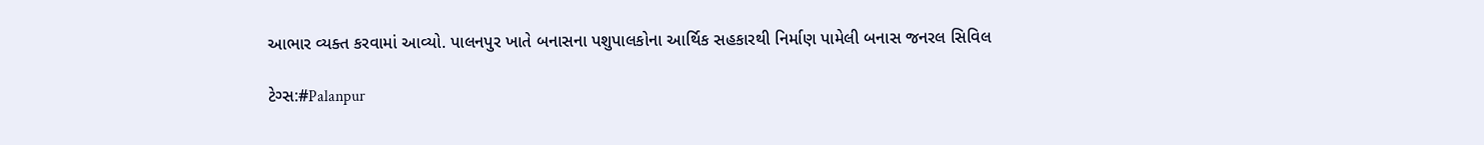આભાર વ્યક્ત કરવામાં આવ્યો. પાલનપુર ખાતે બનાસના પશુપાલકોના આર્થિક સહકારથી નિર્માણ પામેલી બનાસ જનરલ સિવિલ

ટેગ્સ:#Palanpur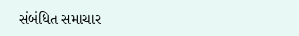સંબંધિત સમાચાર